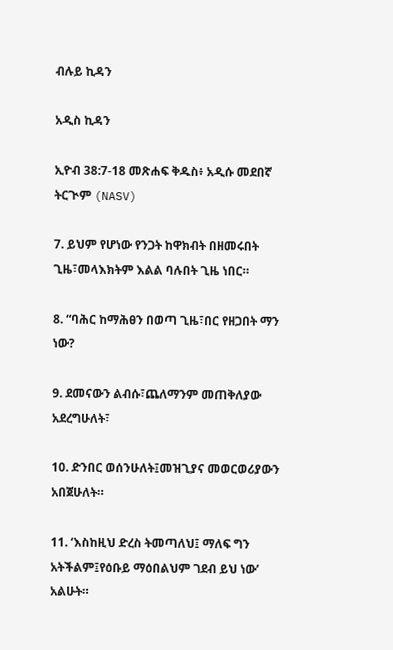ብሉይ ኪዳን

አዲስ ኪዳን

ኢዮብ 38:7-18 መጽሐፍ ቅዱስ፥ አዲሱ መደበኛ ትርጒም (NASV)

7. ይህም የሆነው የንጋት ከዋክብት በዘመሩበት ጊዜ፣መላእክትም እልል ባሉበት ጊዜ ነበር።

8. “ባሕር ከማሕፀን በወጣ ጊዜ፣በር የዘጋበት ማን ነው?

9. ደመናውን ልብሱ፣ጨለማንም መጠቅለያው አደረግሁለት፣

10. ድንበር ወሰንሁለት፤መዝጊያና መወርወሪያውን አበጀሁለት።

11. ‘እስከዚህ ድረስ ትመጣለህ፤ ማለፍ ግን አትችልም፤የዕቡይ ማዕበልህም ገደብ ይህ ነው’ አልሁት።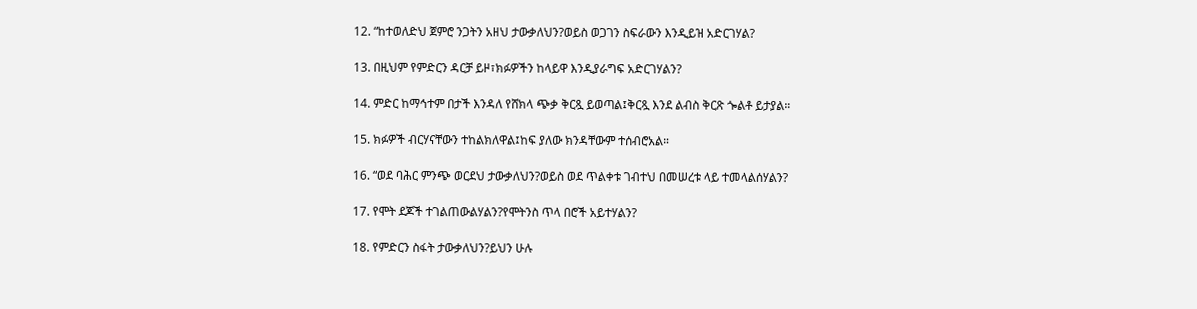12. “ከተወለድህ ጀምሮ ንጋትን አዘህ ታውቃለህን?ወይስ ወጋገን ስፍራውን እንዲይዝ አድርገሃል?

13. በዚህም የምድርን ዳርቻ ይዞ፣ክፉዎችን ከላይዋ እንዲያራግፍ አድርገሃልን?

14. ምድር ከማኅተም በታች እንዳለ የሸክላ ጭቃ ቅርጿ ይወጣል፤ቅርጿ እንደ ልብስ ቅርጽ ጐልቶ ይታያል።

15. ክፉዎች ብርሃናቸውን ተከልክለዋል፤ከፍ ያለው ክንዳቸውም ተሰብሮአል።

16. “ወደ ባሕር ምንጭ ወርደህ ታውቃለህን?ወይስ ወደ ጥልቀቱ ገብተህ በመሠረቱ ላይ ተመላልሰሃልን?

17. የሞት ደጆች ተገልጠውልሃልን?የሞትንስ ጥላ በሮች አይተሃልን?

18. የምድርን ስፋት ታውቃለህን?ይህን ሁሉ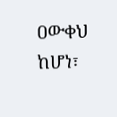ዐውቀህ ከሆነ፣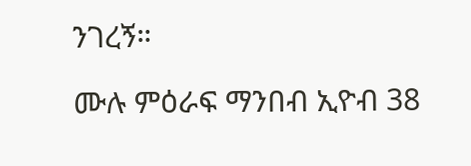ንገረኝ።

ሙሉ ምዕራፍ ማንበብ ኢዮብ 38